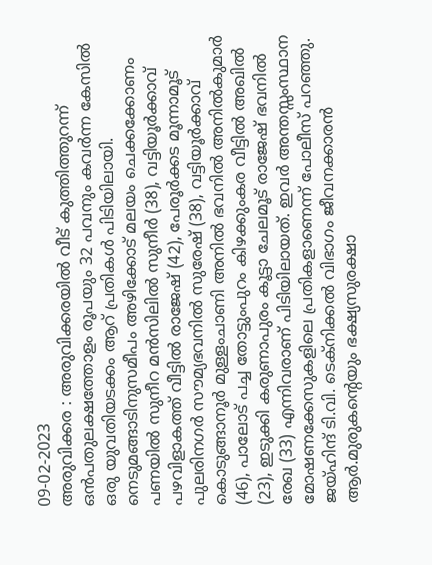09-02-2023
അരുവിക്കര : അരുവിക്കരയിൽ വീട് കുത്തിത്തുറന്ന് ഒൻപതുലക്ഷത്തോളം രൂപയും 32 പവനും കവർന്ന കേസിൽ ഒരു യുവതിയടക്കം ആറ് പ്രതികൾ പിടിയിലായി. നെടുമങ്ങാടിനുസമീപം അഴിക്കോട് മലയം ചെക്കക്കോണം പണയിൽ സുനീറ മൻസിലിൽ സുനീർ (38), വട്ടിയൂർക്കാവ് പഴവിളാകത്ത് വീട്ടിൽ രാജേഷ് (42), പേരൂർക്കട മൂന്നാമൂട് പുലരിനഗർ സൗമ്യഭവനിൽ സുരേഷ് (38), വട്ടിയൂർക്കാവ് കൊടുങ്ങാനൂർ മുള്ളംചാണി അനിൽ ഭവനിൽ അനിൽകുമാർ (46), പാലോട് പച്ച തോട്ടുംപുറം കിഴക്കുംകര വീട്ടിൽ അഖിൽ (23), ഇടുക്കി കരുണാപുരം കൂട്ടാ ചേലമൂട് രാജേഷ് ഭവനിൽ രേഖ (33) എന്നിവരാണ് പിടിയിലായത്. ഇവർ അന്തസ്സംസ്ഥാന മോഷണക്കേസുകളിലെ പ്രതികളാണെന്ന് പോലീസ് പറഞ്ഞു.
ജയ്ഹിന്ദ് ടി.വി. ടെക്നിക്കൽ വിഭാഗം ജീവനക്കാരൻ ആർ.മുരുകന്റെയും ഭക്ഷ്യസുരക്ഷാ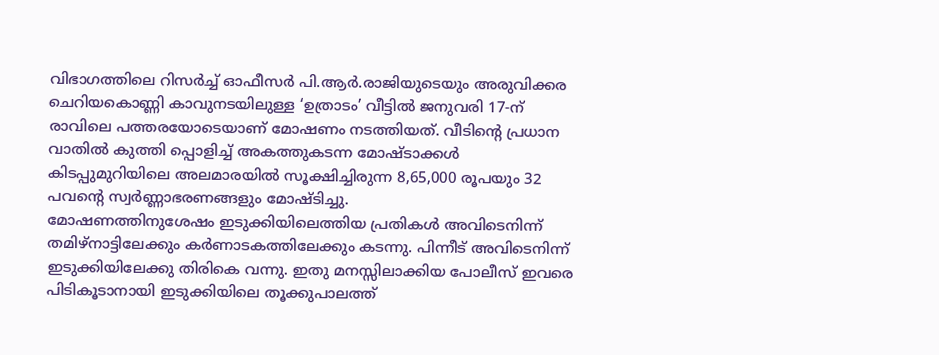വിഭാഗത്തിലെ റിസർച്ച് ഓഫീസർ പി.ആർ.രാജിയുടെയും അരുവിക്കര ചെറിയകൊണ്ണി കാവുനടയിലുള്ള ‘ഉത്രാടം’ വീട്ടിൽ ജനുവരി 17-ന് രാവിലെ പത്തരയോടെയാണ് മോഷണം നടത്തിയത്. വീടിന്റെ പ്രധാന വാതിൽ കുത്തി പ്പൊളിച്ച് അകത്തുകടന്ന മോഷ്ടാക്കൾ കിടപ്പുമുറിയിലെ അലമാരയിൽ സൂക്ഷിച്ചിരുന്ന 8,65,000 രൂപയും 32 പവന്റെ സ്വർണ്ണാഭരണങ്ങളും മോഷ്ടിച്ചു.
മോഷണത്തിനുശേഷം ഇടുക്കിയിലെത്തിയ പ്രതികൾ അവിടെനിന്ന് തമിഴ്നാട്ടിലേക്കും കർണാടകത്തിലേക്കും കടന്നു. പിന്നീട് അവിടെനിന്ന് ഇടുക്കിയിലേക്കു തിരികെ വന്നു. ഇതു മനസ്സിലാക്കിയ പോലീസ് ഇവരെ പിടികൂടാനായി ഇടുക്കിയിലെ തൂക്കുപാലത്ത്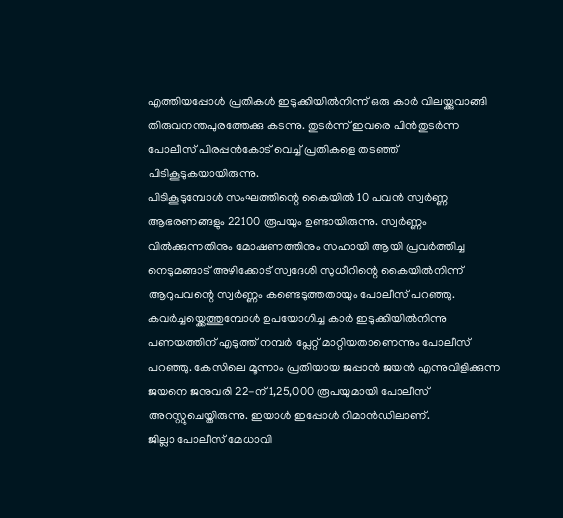എത്തിയപ്പോൾ പ്രതികൾ ഇടുക്കിയിൽനിന്ന് ഒരു കാർ വിലയ്ക്കുവാങ്ങി തിരുവനന്തപുരത്തേക്കു കടന്നു. തുടർന്ന് ഇവരെ പിൻതുടർന്ന പോലീസ് പിരപ്പൻകോട് വെച്ച് പ്രതികളെ തടഞ്ഞ് പിടികൂടുകയായിരുന്നു.
പിടികൂടുമ്പോൾ സംഘത്തിന്റെ കൈയിൽ 10 പവൻ സ്വർണ്ണ ആഭരണങ്ങളും 22100 രൂപയും ഉണ്ടായിരുന്നു. സ്വർണ്ണം വിൽക്കുന്നതിനും മോഷണത്തിനും സഹായി ആയി പ്രവർത്തിച്ച നെടുമങ്ങാട് അഴിക്കോട് സ്വദേശി സുധീറിന്റെ കൈയിൽനിന്ന് ആറുപവന്റെ സ്വർണ്ണം കണ്ടെടുത്തതായും പോലീസ് പറഞ്ഞു. കവർച്ചയ്ക്കെത്തുമ്പോൾ ഉപയോഗിച്ച കാർ ഇടുക്കിയിൽനിന്നു പണയത്തിന് എടുത്ത് നമ്പർ പ്ലേറ്റ് മാറ്റിയതാണെന്നും പോലീസ് പറഞ്ഞു. കേസിലെ മൂന്നാം പ്രതിയായ ജപ്പാൻ ജയൻ എന്നുവിളിക്കുന്ന ജയനെ ജനുവരി 22-ന് 1,25,000 രൂപയുമായി പോലീസ് അറസ്റ്റുചെയ്തിരുന്നു. ഇയാൾ ഇപ്പോൾ റിമാൻഡിലാണ്.
ജില്ലാ പോലീസ് മേധാവി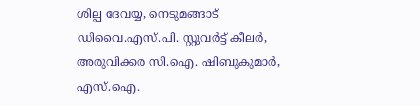ശില്പ ദേവയ്യ, നെടുമങ്ങാട് ഡിവൈ.എസ്.പി. സ്റ്റുവർട്ട് കീലർ, അരുവിക്കര സി.ഐ. ഷിബുകുമാർ, എസ്.ഐ.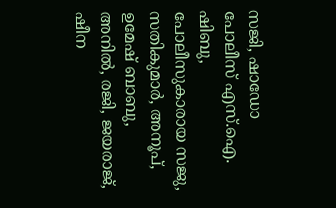സജി, ഷാഡോ പോലീസ് എസ്.ഐ. ഷിബു, പോലീസുകാരായ സജു, സതികുമാർ, അനൂപ്, ഉമേഷ് ബാബു, അനിൽ, രജി, ജയരാജ്, ഷീന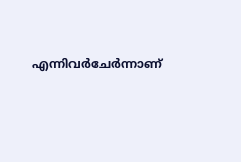എന്നിവർചേർന്നാണ്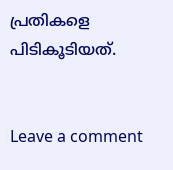പ്രതികളെ പിടികൂടിയത്.


Leave a comment